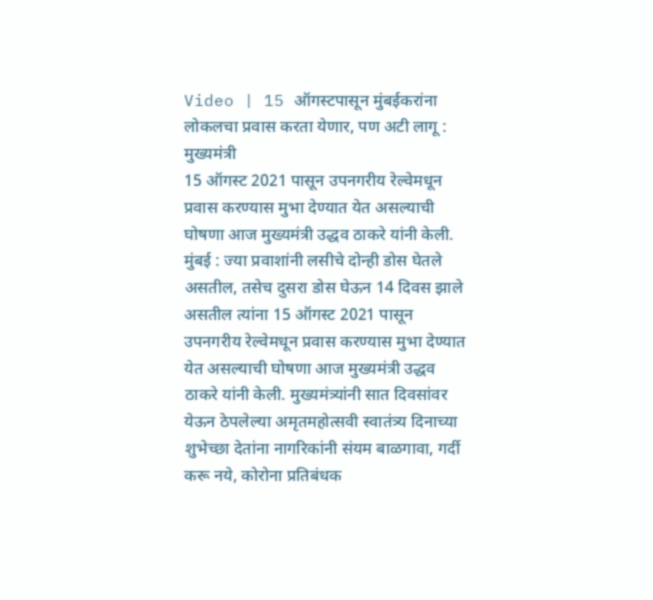Video | 15 ऑगस्टपासून मुंबईकरांना लोकलचा प्रवास करता येणार, पण अटी लागू : मुख्यमंत्री
15 ऑगस्ट 2021 पासून उपनगरीय रेल्वेमधून प्रवास करण्यास मुभा देण्यात येत असल्याची घोषणा आज मुख्यमंत्री उद्धव ठाकरे यांनी केली.
मुंबई : ज्या प्रवाशांनी लसीचे दोन्ही डोस घेतले असतील, तसेच दुसरा डोस घेऊन 14 दिवस झाले असतील त्यांना 15 ऑगस्ट 2021 पासून उपनगरीय रेल्वेमधून प्रवास करण्यास मुभा देण्यात येत असल्याची घोषणा आज मुख्यमंत्री उद्धव ठाकरे यांनी केली. मुख्यमंत्र्यांनी सात दिवसांवर येऊन ठेपलेल्या अमृतमहोत्सवी स्वातंत्र्य दिनाच्या शुभेच्छा देतांना नागरिकांनी संयम बाळगावा, गर्दी करू नये, कोरोना प्रतिबंधक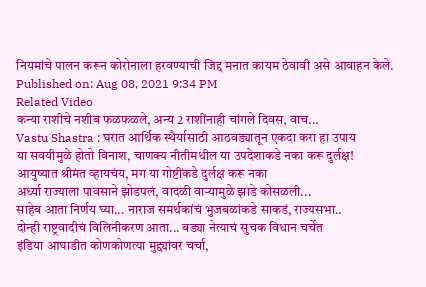नियमांचे पालन करून कोरोनाला हरवण्याची जिद्द मनात कायम ठेवावी असे आवाहन केले.
Published on: Aug 08, 2021 9:34 PM
Related Video
कन्या राशीचे नशीब फळफळले, अन्य 2 राशींनाही चांगले दिवस, वाच...
Vastu Shastra : घरात आर्थिक स्थैर्यासाठी आठवड्यातून एकदा करा हा उपाय
या सवयीमुळे होतो विनाश, चाणक्य नीतीमधील या उपदेशाकडे नका करू दुर्लक्ष!
आयुष्यात श्रीमंत व्हायचंय, मग या गोष्टींकडे दुर्लक्ष करू नका
अर्ध्या राज्याला पावसाने झोडपलं, वादळी वाऱ्यामुळे झाडे कोसळली...
साहेब आता निर्णय घ्या... नाराज समर्थकांचं भुजबळांकडे साकडं, राज्यसभा..
दोन्ही राष्ट्रवादीचं विलिनीकरण आता... बड्या नेत्याचं सुचक विधान चर्चेत
इंडिया आघाडीत कोणकोणत्या मुद्द्यांवर चर्चा,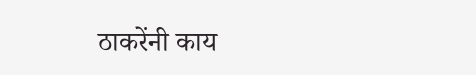ठाकरेंनी काय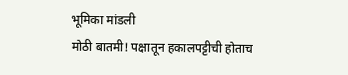भूमिका मांडली
मोठी बातमी! पक्षातून हकालपट्टीची होताच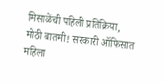मिसाळेंची पहिली प्रतिक्रिया,
मोठी बातमी! सरकारी ऑफिसात महिला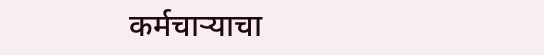कर्मचाऱ्याचा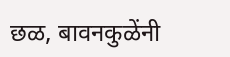छळ, बावनकुळेंनी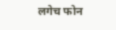लगेच फोन